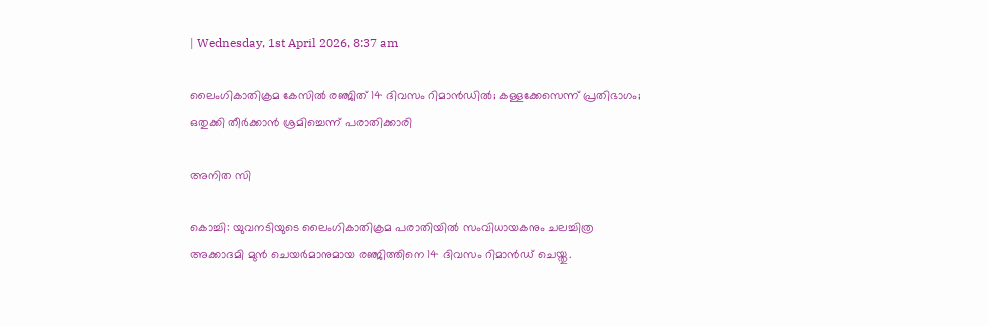| Wednesday, 1st April 2026, 8:37 am

ലൈംഗികാതിക്രമ കേസില്‍ രഞ്ജിത് 14 ദിവസം റിമാന്‍ഡില്‍; കള്ളക്കേസെന്ന് പ്രതിഭാഗം; ഒതുക്കി തീര്‍ക്കാന്‍ ശ്രമിച്ചെന്ന് പരാതിക്കാരി

അനിത സി

കൊച്ചി: യുവനടിയുടെ ലൈംഗികാതിക്രമ പരാതിയില്‍ സംവിധായകനും ചലച്ചിത്ര അക്കാദമി മുന്‍ ചെയര്‍മാനുമായ രഞ്ജിത്തിനെ 14 ദിവസം റിമാന്‍ഡ് ചെയ്തു.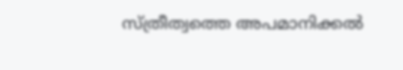സ്ത്രീത്വത്തെ അപമാനിക്കല്‍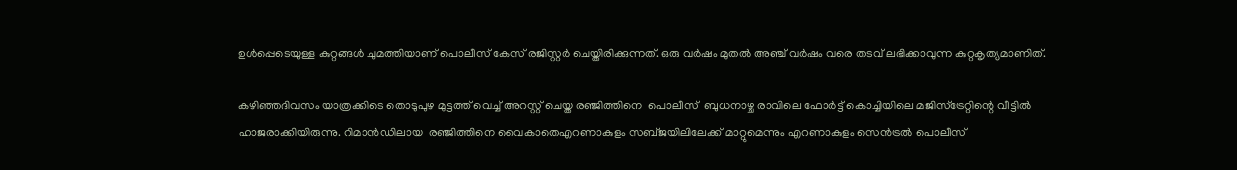ഉള്‍പ്പെടെയുള്ള കുറ്റങ്ങള്‍ ചുമത്തിയാണ് പൊലീസ് കേസ് രജിസ്റ്റര്‍ ചെയ്തിരിക്കുന്നത്. ഒരു വര്‍ഷം മുതല്‍ അഞ്ച് വര്‍ഷം വരെ തടവ് ലഭിക്കാവുന്ന കുറ്റകൃത്യമാണിത്.

കഴിഞ്ഞദിവസം യാത്രക്കിടെ തൊടുപുഴ മുട്ടത്ത് വെച്ച് അറസ്റ്റ് ചെയ്ത രഞ്ജിത്തിനെ  പൊലീസ്  ബുധനാഴ്ച രാവിലെ ഫോര്‍ട്ട് കൊച്ചിയിലെ മജിസ്‌ട്രേറ്റിന്റെ വീട്ടില്‍ ഹാജരാക്കിയിരുന്നു. റിമാന്‍ഡിലായ  രഞ്ജിത്തിനെ വൈകാതെഎറണാകുളം സബ്ജയിലിലേക്ക് മാറ്റുമെന്നും എറണാകുളം സെന്‍ട്രല്‍ പൊലീസ്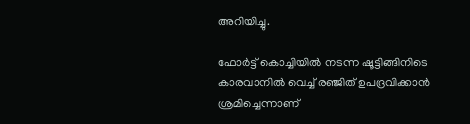അറിയിച്ചു.

ഫോര്‍ട്ട് കൊച്ചിയില്‍ നടന്ന ഷൂട്ടിങ്ങിനിടെ കാരവാനില്‍ വെച്ച് രഞ്ജിത് ഉപദ്രവിക്കാന്‍ ശ്രമിച്ചെന്നാണ്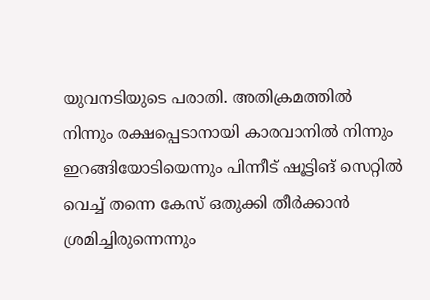യുവനടിയുടെ പരാതി. അതിക്രമത്തില്‍ നിന്നും രക്ഷപ്പെടാനായി കാരവാനില്‍ നിന്നും ഇറങ്ങിയോടിയെന്നും പിന്നീട് ഷൂട്ടിങ് സെറ്റില്‍ വെച്ച് തന്നെ കേസ് ഒതുക്കി തീര്‍ക്കാന്‍ ശ്രമിച്ചിരുന്നെന്നും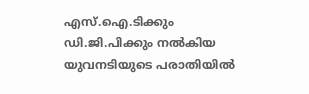എസ്.ഐ.ടിക്കും ഡി.ജി.പിക്കും നല്‍കിയ യുവനടിയുടെ പരാതിയില്‍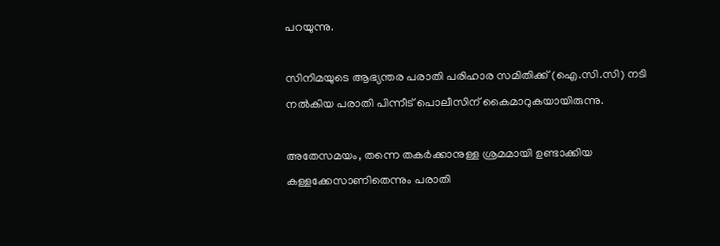പറയുന്നു.

സിനിമയുടെ ആഭ്യന്തര പരാതി പരിഹാര സമിതിക്ക് (ഐ.സി.സി) നടി നല്‍കിയ പരാതി പിന്നീട് പൊലീസിന് കൈമാറുകയായിരുന്നു.

അതേസമയം, തന്നെ തകര്‍ക്കാനുള്ള ശ്രമമായി ഉണ്ടാക്കിയ കള്ളക്കേസാണിതെന്നും പരാതി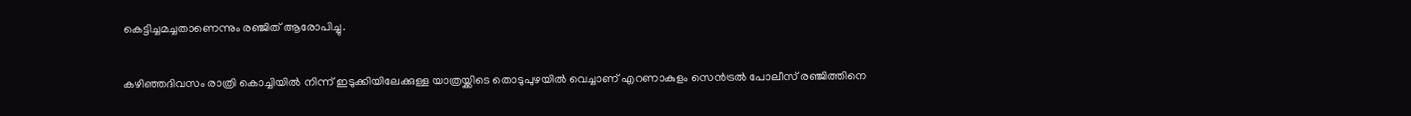കെട്ടിച്ചമച്ചതാണെന്നും രഞ്ജിത് ആരോപിച്ചു.

കഴിഞ്ഞദിവസം രാത്രി കൊച്ചിയില്‍ നിന്ന് ഇടുക്കിയിലേക്കുള്ള യാത്രയ്ക്കിടെ തൊടുപുഴയില്‍ വെച്ചാണ് എറണാകുളം സെന്‍ട്രല്‍ പോലീസ് രഞ്ജിത്തിനെ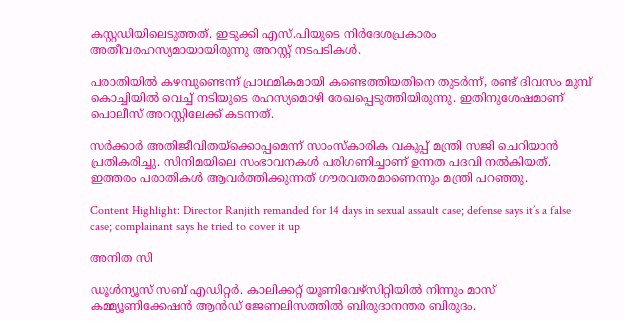കസ്റ്റഡിയിലെടുത്തത്. ഇടുക്കി എസ്.പിയുടെ നിര്‍ദേശപ്രകാരം അതീവരഹസ്യമായായിരുന്നു അറസ്റ്റ് നടപടികള്‍.

പരാതിയില്‍ കഴമ്പുണ്ടെന്ന് പ്രാഥമികമായി കണ്ടെത്തിയതിനെ തുടര്‍ന്ന്, രണ്ട് ദിവസം മുമ്പ് കൊച്ചിയില്‍ വെച്ച് നടിയുടെ രഹസ്യമൊഴി രേഖപ്പെടുത്തിയിരുന്നു. ഇതിനുശേഷമാണ് പൊലീസ് അറസ്റ്റിലേക്ക് കടന്നത്.

സര്‍ക്കാര്‍ അതിജീവിതയ്‌ക്കൊപ്പമെന്ന് സാംസ്‌കാരിക വകുപ്പ് മന്ത്രി സജി ചെറിയാന്‍ പ്രതികരിച്ചു. സിനിമയിലെ സംഭാവനകള്‍ പരിഗണിച്ചാണ് ഉന്നത പദവി നല്‍കിയത്. ഇത്തരം പരാതികള്‍ ആവര്‍ത്തിക്കുന്നത് ഗൗരവതരമാണെന്നും മന്ത്രി പറഞ്ഞു.

Content Highlight: Director Ranjith remanded for 14 days in sexual assault case; defense says it’s a false case; complainant says he tried to cover it up

അനിത സി

ഡൂള്‍ന്യൂസ് സബ് എഡിറ്റര്‍. കാലിക്കറ്റ് യൂണിവേഴ്‌സിറ്റിയില്‍ നിന്നും മാസ് കമ്മ്യൂണിക്കേഷന്‍ ആന്‍ഡ് ജേണലിസത്തില്‍ ബിരുദാനന്തര ബിരുദം.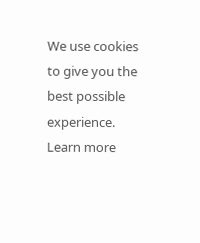We use cookies to give you the best possible experience. Learn more